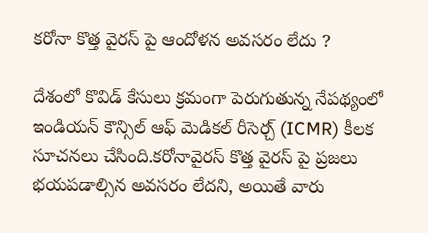కరోనా కొత్త వైరస్ పై ఆందోళన అవసరం లేదు ?

దేశంలో కొవిడ్ కేసులు క్రమంగా పెరుగుతున్న నేపథ్యంలో ఇండియన్ కౌన్సిల్ ఆఫ్ మెడికల్ రీసెర్చ్ (ICMR) కీలక సూచనలు చేసింది.కరోనావైరస్ కొత్త వైరస్ పై ప్రజలు భయపడాల్సిన అవసరం లేదని, అయితే వారు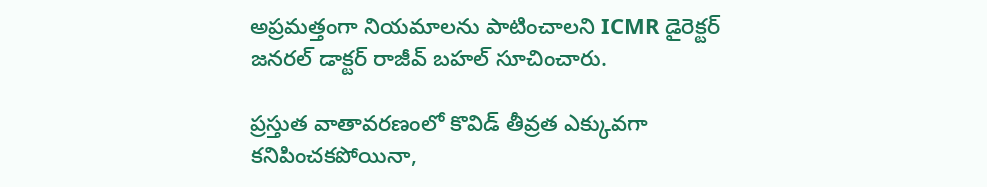అప్రమత్తంగా నియమాలను పాటించాలని ICMR డైరెక్టర్ జనరల్ డాక్టర్ రాజీవ్ బహల్ సూచించారు.

ప్రస్తుత వాతావరణంలో కొవిడ్ తీవ్రత ఎక్కువగా కనిపించకపోయినా,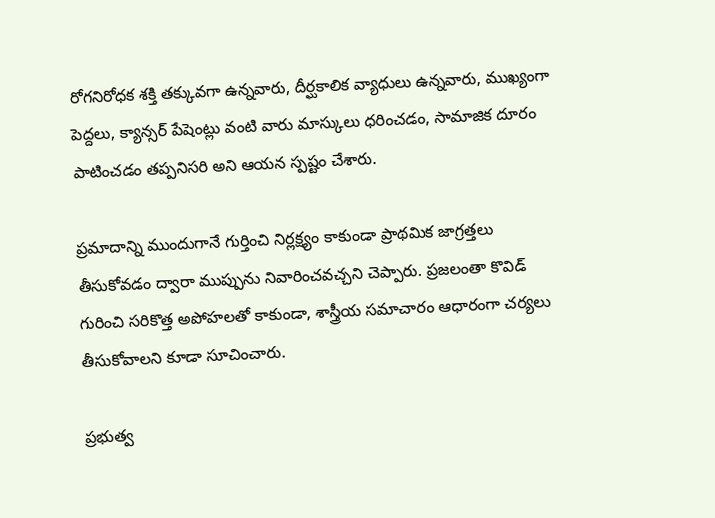రోగనిరోధక శక్తి తక్కువగా ఉన్నవారు, దీర్ఘకాలిక వ్యాధులు ఉన్నవారు, ముఖ్యంగా పెద్దలు, క్యాన్సర్ పేషెంట్లు వంటి వారు మాస్కులు ధరించడం, సామాజిక దూరం పాటించడం తప్పనిసరి అని ఆయన స్పష్టం చేశారు.

ప్రమాదాన్ని ముందుగానే గుర్తించి నిర్లక్ష్యం కాకుండా ప్రాథమిక జాగ్రత్తలు తీసుకోవడం ద్వారా ముప్పును నివారించవచ్చని చెప్పారు. ప్రజలంతా కొవిడ్ గురించి సరికొత్త అపోహలతో కాకుండా, శాస్త్రీయ సమాచారం ఆధారంగా చర్యలు తీసుకోవాలని కూడా సూచించారు.

ప్రభుత్వ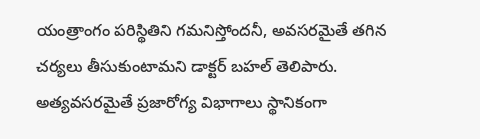యంత్రాంగం పరిస్థితిని గమనిస్తోందనీ, అవసరమైతే తగిన చర్యలు తీసుకుంటామని డాక్టర్ బహల్ తెలిపారు. అత్యవసరమైతే ప్రజారోగ్య విభాగాలు స్థానికంగా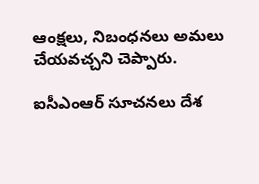ఆంక్షలు, నిబంధనలు అమలు చేయవచ్చని చెప్పారు.

ఐసీఎంఆర్ సూచనలు దేశ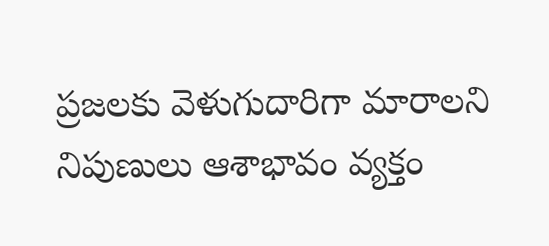ప్రజలకు వెళుగుదారిగా మారాలని నిపుణులు ఆశాభావం వ్యక్తం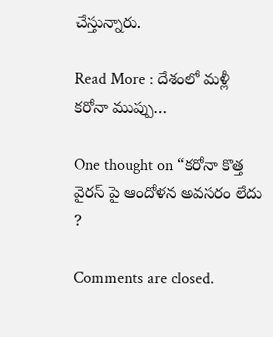చేస్తున్నారు.

Read More : దేశంలో మళ్లీ కరోనా ముప్పు…

One thought on “కరోనా కొత్త వైరస్ పై ఆందోళన అవసరం లేదు ?

Comments are closed.